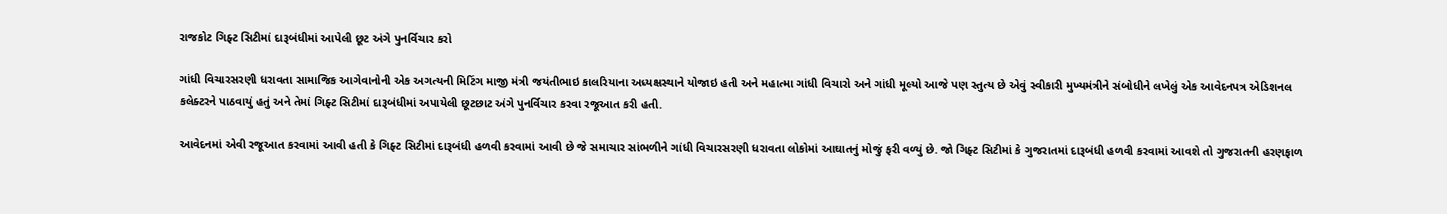રાજકોટ ગિફ્ટ સિટીમાં દારૂબંધીમાં આપેલી છૂટ અંગે પુનર્વિચાર કરો

ગાંધી વિચારસરણી ધરાવતા સામાજિક આગેવાનોની એક અગત્યની મિટિંગ માજી મંત્રી જયંતીભાઇ કાલરિયાના અધ્યક્ષસ્થાને યોજાઇ હતી અને મહાત્મા ગાંધી વિચારો અને ગાંધી મૂલ્યો આજે પણ સ્તુત્ય છે એવું સ્વીકારી મુખ્યમંત્રીને સંબોધીને લખેલું એક આવેદનપત્ર એડિશનલ કલેક્ટરને પાઠવાયું હતું અને તેમાં ગિફ્ટ સિટીમાં દારૂબંધીમાં અપાયેલી છૂટછાટ અંગે પુનર્વિચાર કરવા રજૂઆત કરી હતી.

આવેદનમાં એવી રજૂઆત કરવામાં આવી હતી કે ગિફ્ટ સિટીમાં દારૂબંધી હળવી કરવામાં આવી છે જે સમાચાર સાંભળીને ગાંધી વિચારસરણી ધરાવતા લોકોમાં આઘાતનું મોજું ફરી વળ્યું છે. જો ગિફ્ટ સિટીમાં કે ગુજરાતમાં દારૂબંધી હળવી કરવામાં આવશે તો ગુજરાતની હરણફાળ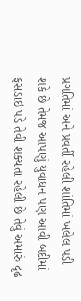પ્રગતિમાં અને પ્રવર્તી રહેલી શાંતિમાં ખલેલ પડી શકે છે તેમજ આપણું યુવાધન પણ આવી બદીમાં ફસડાઇ પડે તેવી શક્યતા રહેલી છે તેવું અમારું દૃઢ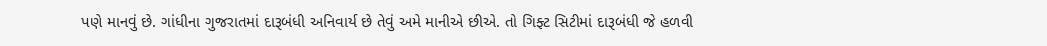પણે માનવું છે. ગાંધીના ગુજરાતમાં દારૂબંધી અનિવાર્ય છે તેવું અમે માનીએ છીએ. તો ગિફ્ટ સિટીમાં દારૂબંધી જે હળવી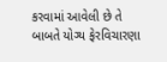કરવામાં આવેલી છે તે બાબતે યોગ્ય ફેરવિચારણા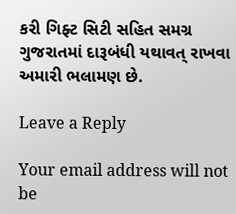કરી ગિફ્ટ સિટી સહિત સમગ્ર ગુજરાતમાં દારૂબંધી યથાવત્ રાખવા અમારી ભલામણ છે.

Leave a Reply

Your email address will not be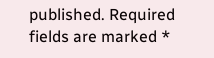published. Required fields are marked *